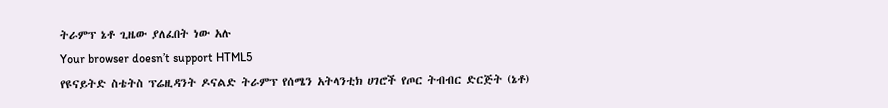ትራምፕ ኔቶ ጊዜው ያለፈበት ነው አሉ
Your browser doesn’t support HTML5
የዩናይትድ ስቴትስ ፕሬዚዳንት ዶናልድ ትራምፕ የሰሜን አትላንቲክ ሀገሮች የጦር ትብብር ድርጅት (ኔቶ)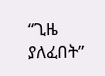“ጊዜ ያለፈበት”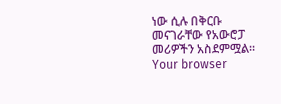ነው ሲሉ በቅርቡ መናገራቸው የአውሮፓ መሪዎችን አስደምሟል።
Your browser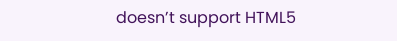doesn’t support HTML5